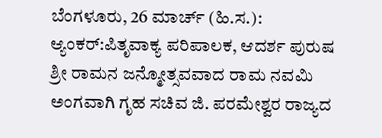ಬೆಂಗಳೂರು, 26 ಮಾರ್ಚ್ (ಹಿ.ಸ.):
ಆ್ಯಂಕರ್:ಪಿತೃವಾಕ್ಯ ಪರಿಪಾಲಕ, ಆದರ್ಶ ಪುರುಷ ಶ್ರೀ ರಾಮನ ಜನ್ಮೋತ್ಸವವಾದ ರಾಮ ನವಮಿ ಅಂಗವಾಗಿ ಗೃಹ ಸಚಿವ ಜಿ. ಪರಮೇಶ್ವರ ರಾಜ್ಯದ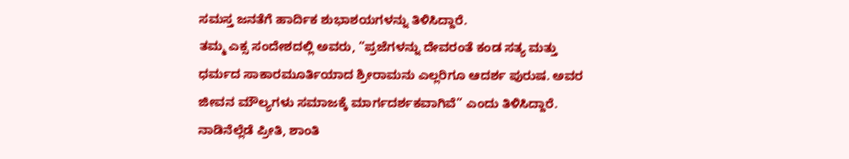ಸಮಸ್ತ ಜನತೆಗೆ ಹಾರ್ದಿಕ ಶುಭಾಶಯಗಳನ್ನು ತಿಳಿಸಿದ್ದಾರೆ.
ತಮ್ಮ ಎಕ್ಸ ಸಂದೇಶದಲ್ಲಿ ಅವರು, “ಪ್ರಜೆಗಳನ್ನು ದೇವರಂತೆ ಕಂಡ ಸತ್ಯ ಮತ್ತು ಧರ್ಮದ ಸಾಕಾರಮೂರ್ತಿಯಾದ ಶ್ರೀರಾಮನು ಎಲ್ಲರಿಗೂ ಆದರ್ಶ ಪುರುಷ. ಅವರ ಜೀವನ ಮೌಲ್ಯಗಳು ಸಮಾಜಕ್ಕೆ ಮಾರ್ಗದರ್ಶಕವಾಗಿವೆ” ಎಂದು ತಿಳಿಸಿದ್ದಾರೆ.
ನಾಡಿನೆಲ್ಲೆಡೆ ಪ್ರೀತಿ, ಶಾಂತಿ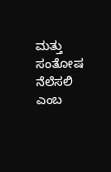ಮತ್ತು ಸಂತೋಷ ನೆಲೆಸಲಿ ಎಂಬ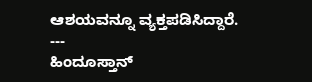ಆಶಯವನ್ನೂ ವ್ಯಕ್ತಪಡಿಸಿದ್ದಾರೆ.
---
ಹಿಂದೂಸ್ತಾನ್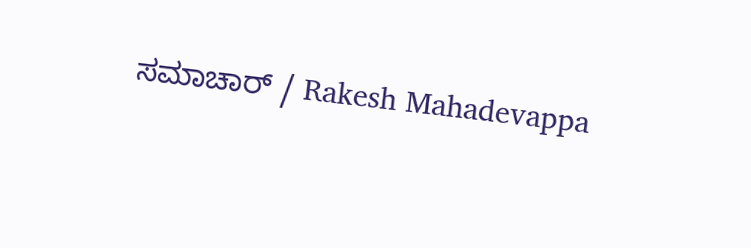ಸಮಾಚಾರ್ / Rakesh Mahadevappa